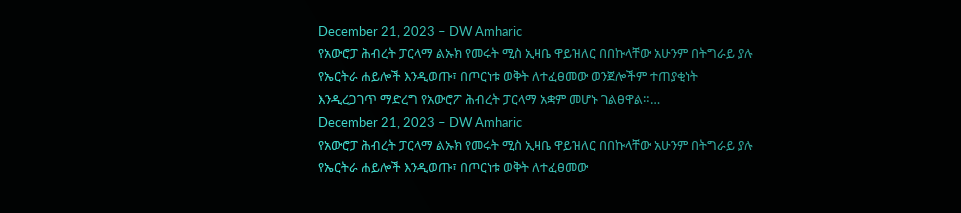December 21, 2023 – DW Amharic
የአውሮፓ ሕብረት ፓርላማ ልኡክ የመሩት ሚስ ኢዛቤ ዋይዝለር በበኩላቸው አሁንም በትግራይ ያሉ የኤርትራ ሐይሎች እንዲወጡ፣ በጦርነቱ ወቅት ለተፈፀመው ወንጀሎችም ተጠያቂነት እንዲረጋገጥ ማድረግ የአውሮፖ ሕብረት ፓርላማ አቋም መሆኑ ገልፀዋል።…
December 21, 2023 – DW Amharic
የአውሮፓ ሕብረት ፓርላማ ልኡክ የመሩት ሚስ ኢዛቤ ዋይዝለር በበኩላቸው አሁንም በትግራይ ያሉ የኤርትራ ሐይሎች እንዲወጡ፣ በጦርነቱ ወቅት ለተፈፀመው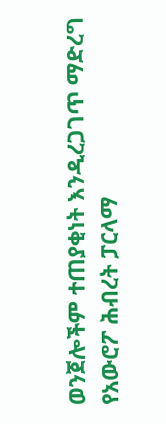ወንጀሎችም ተጠያቂነት እንዲረጋገጥ ማድረግ የአውሮፖ ሕብረት ፓርላማ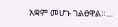አቋም መሆኑ ገልፀዋል።…